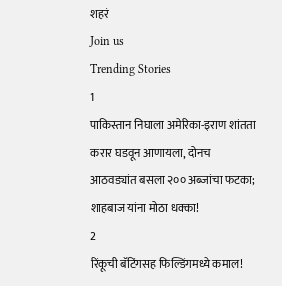शहरं
Join us
Trending Stories
1
पाकिस्तान निघाला अमेरिका-इराण शांतता करार घडवून आणायला, दोनच आठवड्यांत बसला २०० अब्जांचा फटका; शाहबाज यांना मोठा धक्का!
2
रिंकूची बॅटिंगसह फिल्डिंगमध्ये कमाल!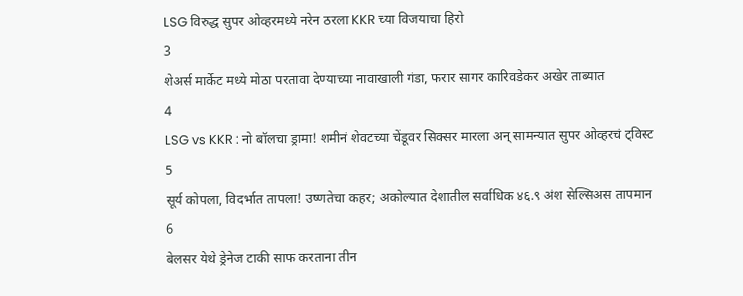LSG विरुद्ध सुपर ओव्हरमध्ये नरेन ठरला KKR च्या विजयाचा हिरो
3
शेअर्स मार्केट मध्ये मोठा परतावा देण्याच्या नावाखाली गंडा, फरार सागर कारिवडेकर अखेर ताब्यात
4
LSG vs KKR : नो बॉलचा ड्रामा! शमीनं शेवटच्या चेंडूवर सिक्सर मारला अन् सामन्यात सुपर ओव्हरचं ट्विस्ट
5
सूर्य कोपला, विदर्भात तापला! उष्णतेचा कहर; अकोल्यात देशातील सर्वाधिक ४६.९ अंश सेल्सिअस तापमान
6
बेलसर येथे ड्रेनेज टाकी साफ करताना तीन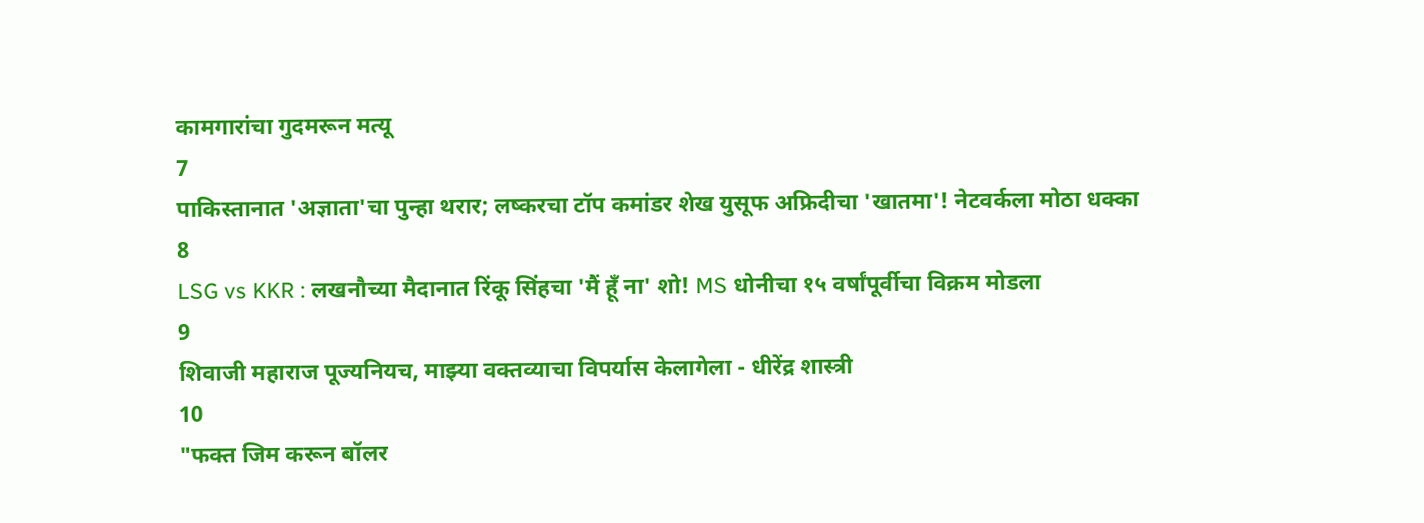कामगारांचा गुदमरून मत्यू
7
पाकिस्तानात 'अज्ञाता'चा पुन्हा थरार; लष्करचा टॉप कमांडर शेख युसूफ अफ्रिदीचा 'खातमा'! नेटवर्कला मोठा धक्का
8
LSG vs KKR : लखनौच्या मैदानात रिंकू सिंहचा 'मैं हूँ ना' शो! MS धोनीचा १५ वर्षांपूर्वीचा विक्रम मोडला
9
शिवाजी महाराज पूज्यनियच, माझ्या वक्तव्याचा विपर्यास केलागेला - धीरेंद्र शास्त्री
10
"फक्त जिम करून बॉलर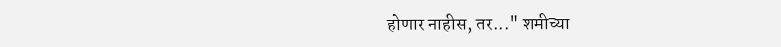होणार नाहीस, तर..." शमीच्या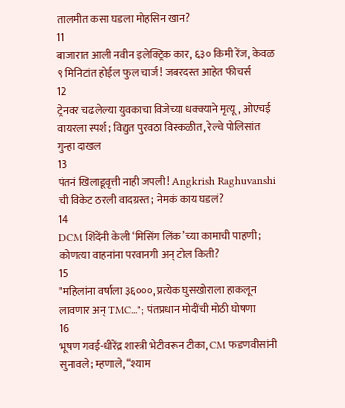तालमीत कसा घडला मोहसिन खान?
11
बाजारात आली नवीन इलेक्ट्रिक कार, ६३० किमी रेंज, केवळ ९ मिनिटांत होईल फुल चार्ज! जबरदस्त आहेत फीचर्स
12
ट्रेनवर चढलेल्या युवकाचा विजेच्या धक्क्याने मृत्यू, ओएचई वायरला स्पर्श; विद्युत पुरवठा विस्कळीत, रेल्वे पोलिसांत गुन्हा दाखल
13
पंतनं खिलाडूवृत्ती नाही जपली! Angkrish Raghuvanshi ची विकेट ठरली वादग्रस्त; नेमकं काय घडलं?
14
DCM शिंदेंनी केली ‘मिसिंग लिंक’च्या कामाची पाहणी; कोणत्या वाहनांना परवानगी अन् टोल किती?
15
"महिलांना वर्षाला ३६०००, प्रत्येक घुसखोराला हाकलून लावणार अन् TMC..."; पंतप्रधान मोदींची मोठी घोषणा
16
भूषण गवई-धीरेंद्र शास्त्री भेटीवरून टीका, CM फडणवीसांनी सुनावले; म्हणाले, “श्याम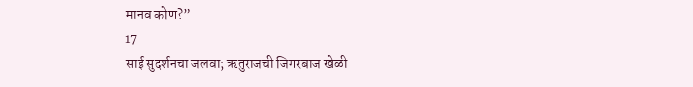मानव कोण?”
17
साई सुदर्शनचा जलवा; ऋतुराजची जिगरबाज खेळी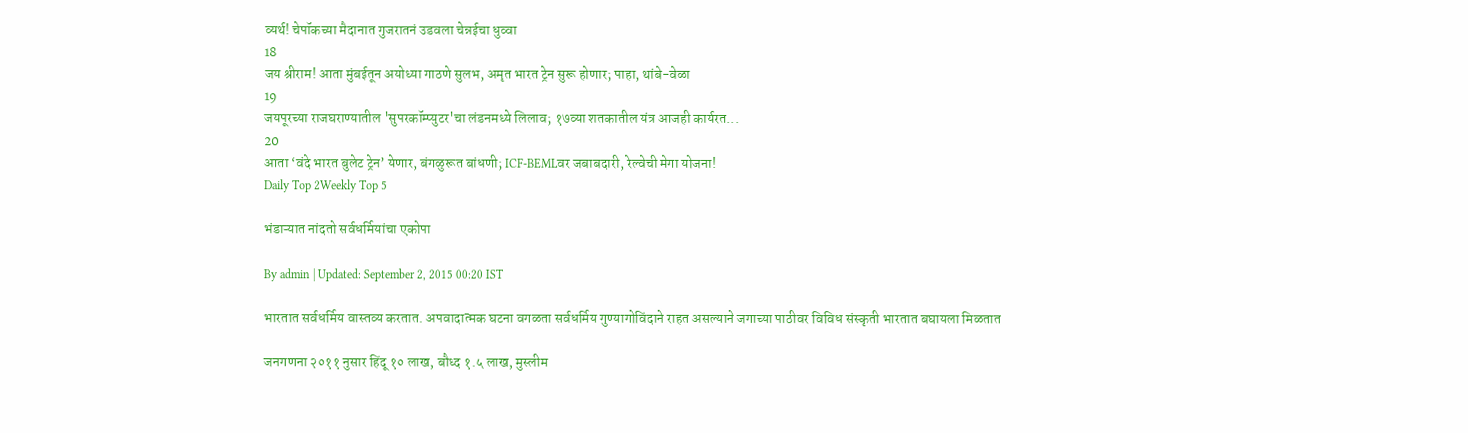व्यर्थ! चेपॉकच्या मैदानात गुजरातनं उडवला चेन्नईचा धुव्वा
18
जय श्रीराम! आता मुंबईतून अयोध्या गाठणे सुलभ, अमृत भारत ट्रेन सुरू होणार; पाहा, थांबे-वेळा
19
जयपूरच्या राजघराण्यातील 'सुपरकॉम्प्युटर'चा लंडनमध्ये लिलाव; १७व्या शतकातील यंत्र आजही कार्यरत...
20
आता ‘वंदे भारत बुलेट ट्रेन’ येणार, बंगळुरूत बांधणी; ICF-BEMLवर जबाबदारी, रेल्वेची मेगा योजना!
Daily Top 2Weekly Top 5

भंडाऱ्यात नांदतो सर्वधर्मियांचा एकोपा

By admin | Updated: September 2, 2015 00:20 IST

भारतात सर्वधर्मिय वास्तव्य करतात. अपवादात्मक घटना वगळता सर्वधर्मिय गुण्यागोविंदाने राहत असल्याने जगाच्या पाठीवर विविध संस्कृती भारतात बघायला मिळतात

जनगणना २०११ नुसार हिंदू १० लाख, बौध्द १.५ लाख, मुस्लीम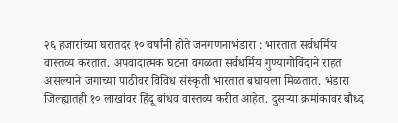२६ हजारांच्या घरातदर १० वर्षांनी होते जनगणनाभंडारा : भारतात सर्वधर्मिय वास्तव्य करतात. अपवादात्मक घटना वगळता सर्वधर्मिय गुण्यागोविंदाने राहत असल्याने जगाच्या पाठीवर विविध संस्कृती भारतात बघायला मिळतात. भंडारा जिल्ह्यातही १० लाखांवर हिंदू बांधव वास्तव्य करीत आहेत. दुसऱ्या क्रमांकावर बौध्द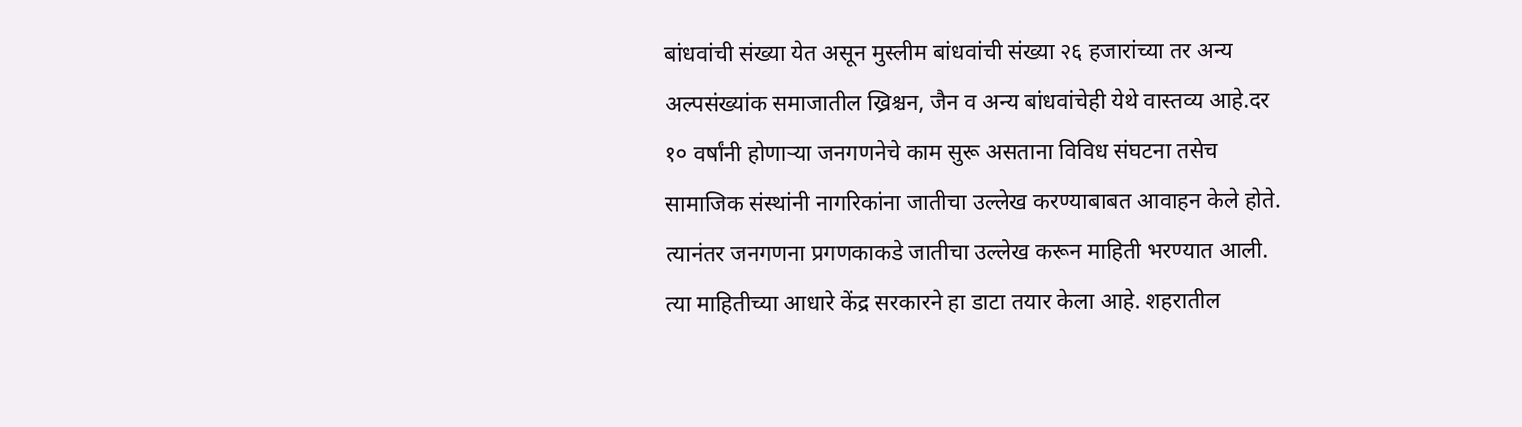बांधवांची संख्या येत असून मुस्लीम बांधवांची संख्या २६ हजारांच्या तर अन्य अल्पसंख्यांक समाजातील ख्रिश्चन, जैन व अन्य बांधवांचेही येथे वास्तव्य आहे.दर १० वर्षांनी होणाऱ्या जनगणनेचे काम सुरू असताना विविध संघटना तसेच सामाजिक संस्थांनी नागरिकांना जातीचा उल्लेख करण्याबाबत आवाहन केले होते. त्यानंतर जनगणना प्रगणकाकडे जातीचा उल्लेख करून माहिती भरण्यात आली. त्या माहितीच्या आधारे केंद्र सरकारने हा डाटा तयार केला आहे. शहरातील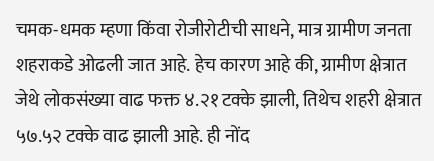चमक-धमक म्हणा किंवा रोजीरोटीची साधने, मात्र ग्रामीण जनता शहराकडे ओढली जात आहे. हेच कारण आहे की, ग्रामीण क्षेत्रात जेथे लोकसंख्या वाढ फक्त ४.२१ टक्के झाली, तिथेच शहरी क्षेत्रात ५७.५२ टक्के वाढ झाली आहे. ही नोंद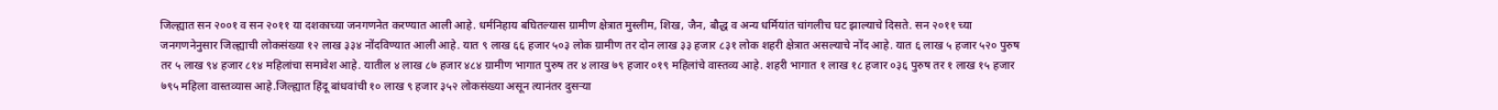जिल्ह्यात सन २००१ व सन २०११ या दशकाच्या जनगणनेत करण्यात आली आहे. धर्मनिहाय बघितल्यास ग्रामीण क्षेत्रात मुस्लीम, शिख, जैन, बौद्ध व अन्य धर्मियांत चांगलीच घट झाल्याचे दिसते. सन २०११ च्या जनगणनेनुसार जिल्ह्याची लोकसंख्या १२ लाख ३३४ नोंदविण्यात आली आहे. यात ९ लाख ६६ हजार ५०३ लोक ग्रामीण तर दोन लाख ३३ हजार ८३१ लोक शहरी क्षेत्रात असल्याचे नोंद आहे. यात ६ लाख ५ हजार ५२० पुरुष तर ५ लाख ९४ हजार ८१४ महिलांचा समावेश आहे. यातील ४ लाख ८७ हजार ४८४ ग्रामीण भागात पुरुष तर ४ लाख ७९ हजार ०१९ महिलांचे वास्तव्य आहे. शहरी भागात १ लाख १८ हजार ०३६ पुरुष तर १ लाख १५ हजार ७९५ महिला वास्तव्यास आहे.जिल्ह्यात हिंदू बांधवांची १० लाख ९ हजार ३५२ लोकसंख्या असून त्यानंतर दुसऱ्या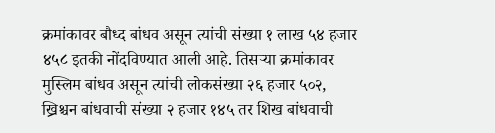क्रमांकावर बौध्द बांधव असून त्यांची संख्या १ लाख ५४ हजार ४५८ इतकी नोंदविण्यात आली आहे. तिसऱ्या क्रमांकावर मुस्लिम बांधव असून त्यांची लोकसंख्या २६ हजार ५०२, ख्रिश्चन बांधवाची संख्या २ हजार १४५ तर शिख बांधवाची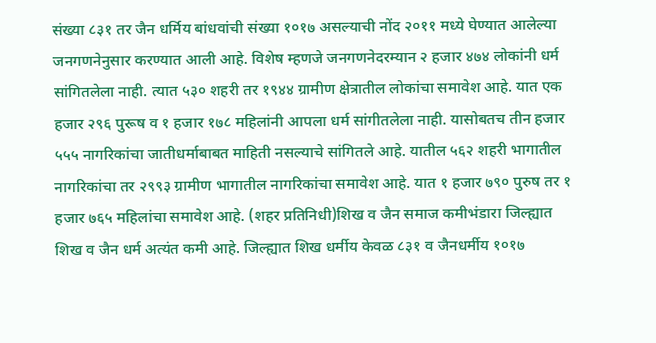संख्या ८३१ तर जैन धर्मिय बांधवांची संख्या १०१७ असल्याची नोंद २०११ मध्ये घेण्यात आलेल्या जनगणनेनुसार करण्यात आली आहे. विशेष म्हणजे जनगणनेदरम्यान २ हजार ४७४ लोकांनी धर्म सांगितलेला नाही. त्यात ५३० शहरी तर १९४४ ग्रामीण क्षेत्रातील लोकांचा समावेश आहे. यात एक हजार २९६ पुरूष व १ हजार १७८ महिलांनी आपला धर्म सांगीतलेला नाही. यासोबतच तीन हजार ५५५ नागरिकांचा जातीधर्माबाबत माहिती नसल्याचे सांगितले आहे. यातील ५६२ शहरी भागातील नागरिकांचा तर २९९३ ग्रामीण भागातील नागरिकांचा समावेश आहे. यात १ हजार ७९० पुरुष तर १ हजार ७६५ महिलांचा समावेश आहे. (शहर प्रतिनिधी)शिख व जैन समाज कमीभंडारा जिल्ह्यात शिख व जैन धर्म अत्यंत कमी आहे. जिल्ह्यात शिख धर्मीय केवळ ८३१ व जैनधर्मीय १०१७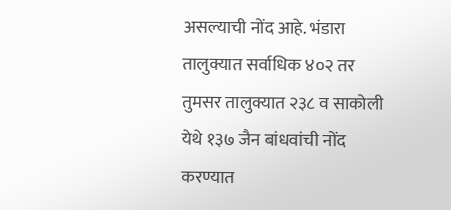असल्याची नोंद आहे. भंडारा तालुक्यात सर्वाधिक ४०२ तर तुमसर तालुक्यात २३८ व साकोली येथे १३७ जैन बांधवांची नोंद करण्यात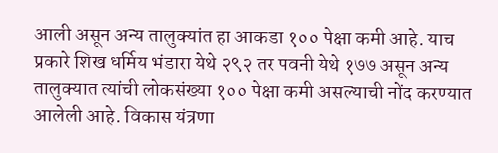आली असून अन्य तालुक्यांत हा आकडा १०० पेक्षा कमी आहे. याच प्रकारे शिख धर्मिय भंडारा येथे २९२ तर पवनी येथे १७७ असून अन्य तालुक्यात त्यांची लोकसंख्या १०० पेक्षा कमी असल्याची नोंद करण्यात आलेली आहे. विकास यंत्रणा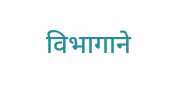विभागाने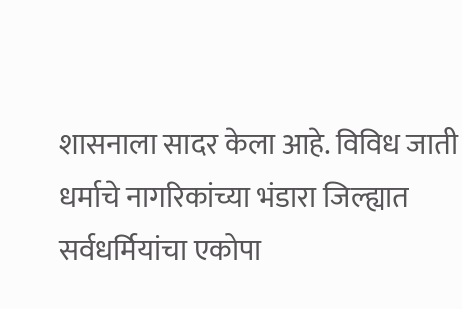शासनाला सादर केला आहे. विविध जाती धर्माचे नागरिकांच्या भंडारा जिल्ह्यात सर्वधर्मियांचा एकोपा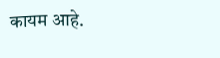कायम आहे.